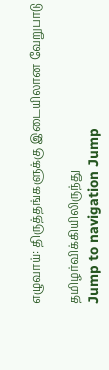எழுவாய்: திருத்தங்களுக்கு இடையிலான வேறுபாடு

தமிழர்விக்கியிலிருந்து
Jump to navigation Jump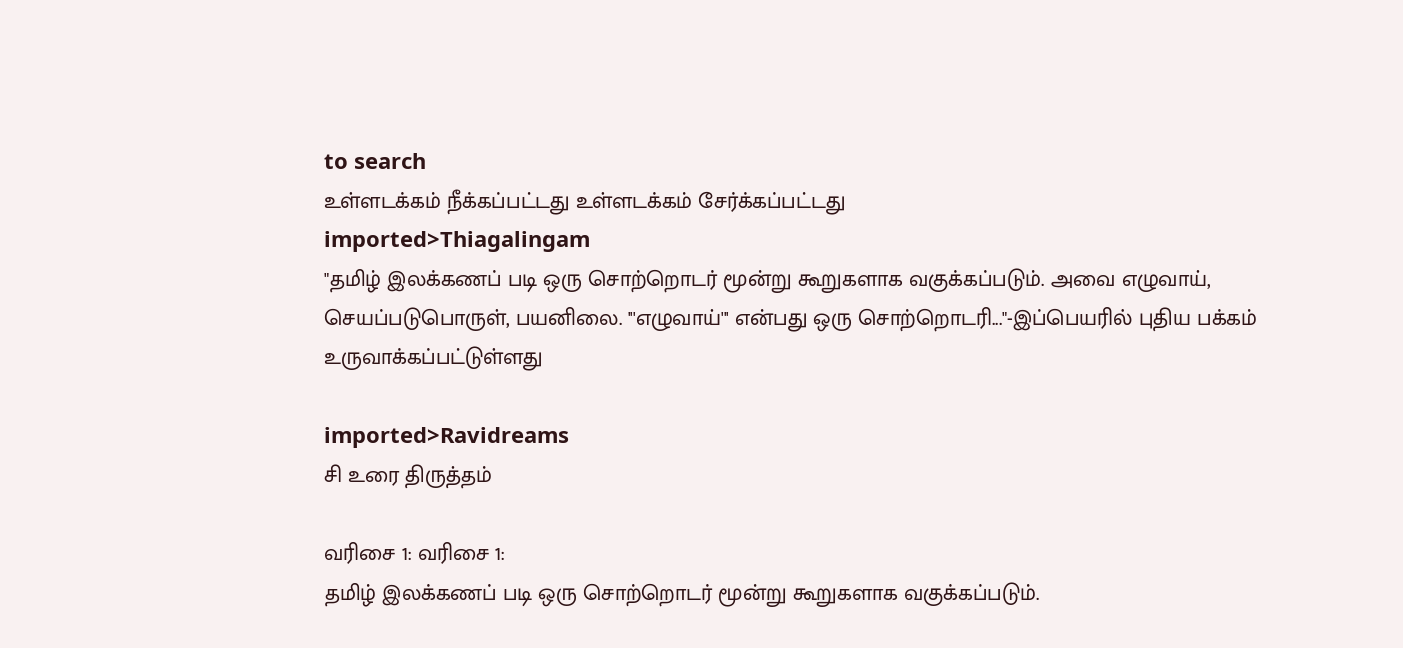to search
உள்ளடக்கம் நீக்கப்பட்டது உள்ளடக்கம் சேர்க்கப்பட்டது
imported>Thiagalingam
"தமிழ் இலக்கணப் படி ஒரு சொற்றொடர் மூன்று கூறுகளாக வகுக்கப்படும். அவை எழுவாய், செயப்படுபொருள், பயனிலை. '''எழுவாய்''' என்பது ஒரு சொற்றொடரி..."-இப்பெயரில் புதிய பக்கம் உருவாக்கப்பட்டுள்ளது

imported>Ravidreams
சி உரை திருத்தம்

வரிசை 1: வரிசை 1:
தமிழ் இலக்கணப் படி ஒரு சொற்றொடர் மூன்று கூறுகளாக வகுக்கப்படும்.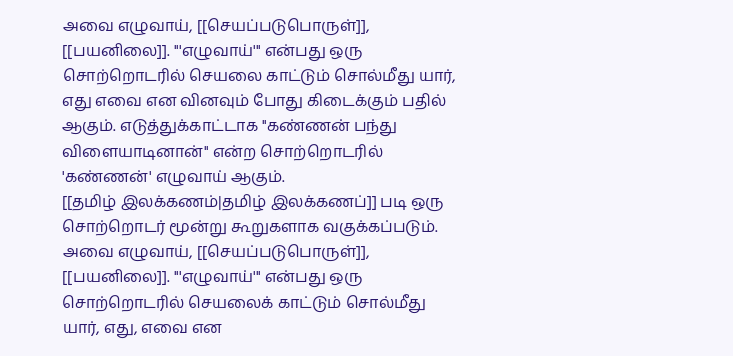அவை எழுவாய், [[செயப்படுபொருள்]], [[பயனிலை]]. '''எழுவாய்''' என்பது ஒரு சொற்றொடரில் செயலை காட்டும் சொல்மீது யார், எது எவை என வினவும் போது கிடைக்கும் பதில் ஆகும். எடுத்துக்காட்டாக ''கண்ணன் பந்து விளையாடினான்'' என்ற சொற்றொடரில் 'கண்ணன்' எழுவாய் ஆகும்.
[[தமிழ் இலக்கணம்|தமிழ் இலக்கணப்]] படி ஒரு சொற்றொடர் மூன்று கூறுகளாக வகுக்கப்படும். அவை எழுவாய், [[செயப்படுபொருள்]], [[பயனிலை]]. '''எழுவாய்''' என்பது ஒரு சொற்றொடரில் செயலைக் காட்டும் சொல்மீது யார், எது, எவை என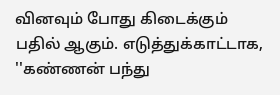வினவும் போது கிடைக்கும் பதில் ஆகும். எடுத்துக்காட்டாக, ''கண்ணன் பந்து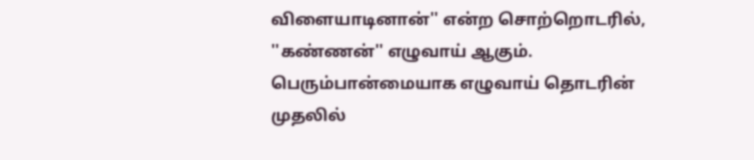விளையாடினான்'' என்ற சொற்றொடரில், ''கண்ணன்'' எழுவாய் ஆகும். பெரும்பான்மையாக எழுவாய் தொடரின் முதலில்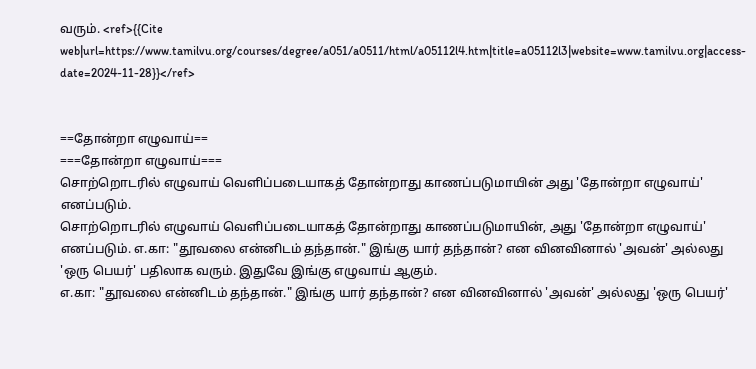வரும். <ref>{{Cite web|url=https://www.tamilvu.org/courses/degree/a051/a0511/html/a05112l4.htm|title=a05112l3|website=www.tamilvu.org|access-date=2024-11-28}}</ref>


==தோன்றா எழுவாய்==
===தோன்றா எழுவாய்===
சொற்றொடரில் எழுவாய் வெளிப்படையாகத் தோன்றாது காணப்படுமாயின் அது 'தோன்றா எழுவாய்' எனப்படும்.
சொற்றொடரில் எழுவாய் வெளிப்படையாகத் தோன்றாது காணப்படுமாயின், அது 'தோன்றா எழுவாய்' எனப்படும். எ.கா: "தூவலை என்னிடம் தந்தான்." இங்கு யார் தந்தான்? என வினவினால் 'அவன்' அல்லது 'ஒரு பெயர்' பதிலாக வரும். இதுவே இங்கு எழுவாய் ஆகும்.
எ.கா: "தூவலை என்னிடம் தந்தான்." இங்கு யார் தந்தான்? என வினவினால் 'அவன்' அல்லது 'ஒரு பெயர்'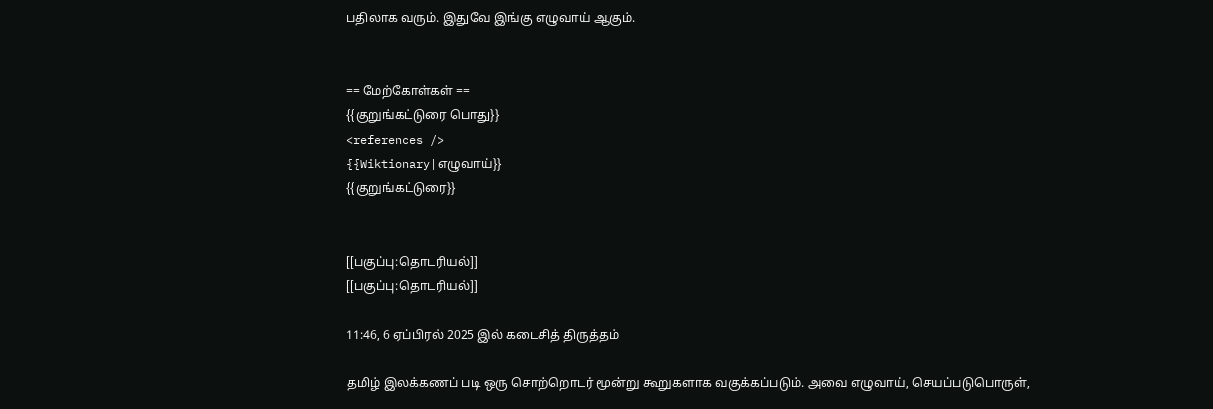பதிலாக வரும். இதுவே இங்கு எழுவாய் ஆகும்.


== மேற்கோள்கள் ==
{{குறுங்கட்டுரை பொது}}
<references />
{{Wiktionary|எழுவாய்}}
{{குறுங்கட்டுரை}}


[[பகுப்பு:தொடரியல்]]
[[பகுப்பு:தொடரியல்]]

11:46, 6 ஏப்பிரல் 2025 இல் கடைசித் திருத்தம்

தமிழ் இலக்கணப் படி ஒரு சொற்றொடர் மூன்று கூறுகளாக வகுக்கப்படும். அவை எழுவாய், செயப்படுபொருள்,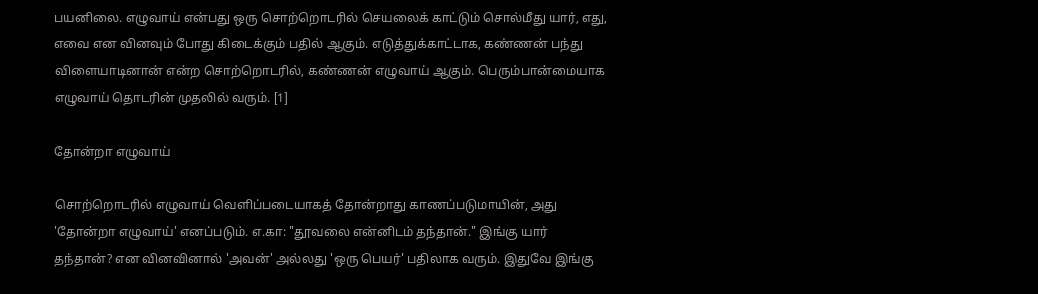பயனிலை. எழுவாய் என்பது ஒரு சொற்றொடரில் செயலைக் காட்டும் சொல்மீது யார், எது, எவை என வினவும் போது கிடைக்கும் பதில் ஆகும். எடுத்துக்காட்டாக, கண்ணன் பந்து விளையாடினான் என்ற சொற்றொடரில், கண்ணன் எழுவாய் ஆகும். பெரும்பான்மையாக எழுவாய் தொடரின் முதலில் வரும். [1]

தோன்றா எழுவாய்

சொற்றொடரில் எழுவாய் வெளிப்படையாகத் தோன்றாது காணப்படுமாயின், அது 'தோன்றா எழுவாய்' எனப்படும். எ.கா: "தூவலை என்னிடம் தந்தான்." இங்கு யார் தந்தான்? என வினவினால் 'அவன்' அல்லது 'ஒரு பெயர்' பதிலாக வரும். இதுவே இங்கு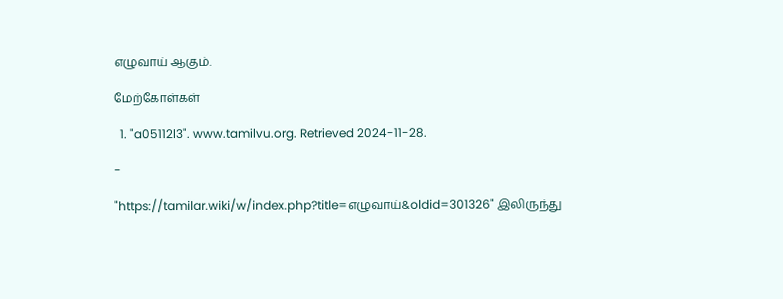எழுவாய் ஆகும்.

மேற்கோள்கள்

  1. "a05112l3". www.tamilvu.org. Retrieved 2024-11-28.

-

"https://tamilar.wiki/w/index.php?title=எழுவாய்&oldid=301326" இலிருந்து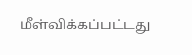மீள்விக்கப்பட்டது